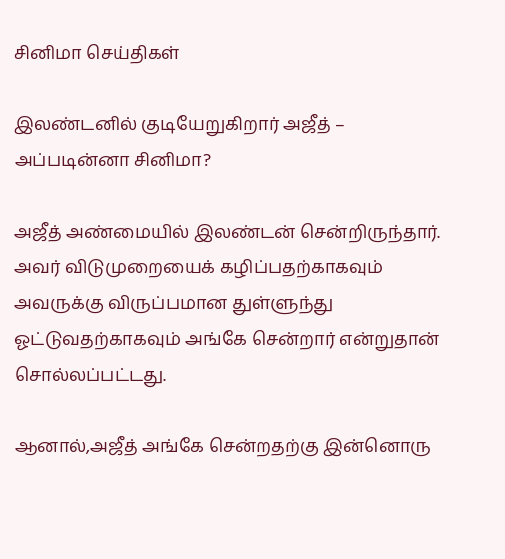சினிமா செய்திகள்

இலண்டனில் குடியேறுகிறார் அஜீத் – அப்படின்னா சினிமா?

அஜீத் அண்மையில் இலண்டன் சென்றிருந்தார். அவர் விடுமுறையைக் கழிப்பதற்காகவும் அவருக்கு விருப்பமான துள்ளுந்து ஓட்டுவதற்காகவும் அங்கே சென்றார் என்றுதான் சொல்லப்பட்டது.

ஆனால்,அஜீத் அங்கே சென்றதற்கு இன்னொரு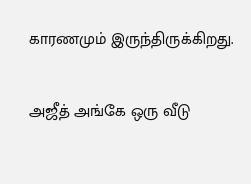காரணமும் இருந்திருக்கிறது.

அஜீத் அங்கே ஒரு வீடு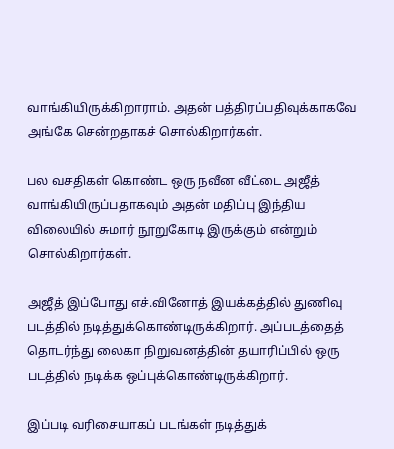வாங்கியிருக்கிறாராம். அதன் பத்திரப்பதிவுக்காகவே அங்கே சென்றதாகச் சொல்கிறார்கள்.

பல வசதிகள் கொண்ட ஒரு நவீன வீட்டை அஜீத் வாங்கியிருப்பதாகவும் அதன் மதிப்பு இந்திய விலையில் சுமார் நூறுகோடி இருக்கும் என்றும் சொல்கிறார்கள்.

அஜீத் இப்போது எச்.வினோத் இயக்கத்தில் துணிவு படத்தில் நடித்துக்கொண்டிருக்கிறார். அப்படத்தைத் தொடர்ந்து லைகா நிறுவனத்தின் தயாரிப்பில் ஒரு படத்தில் நடிக்க ஒப்புக்கொண்டிருக்கிறார்.

இப்படி வரிசையாகப் படங்கள் நடித்துக்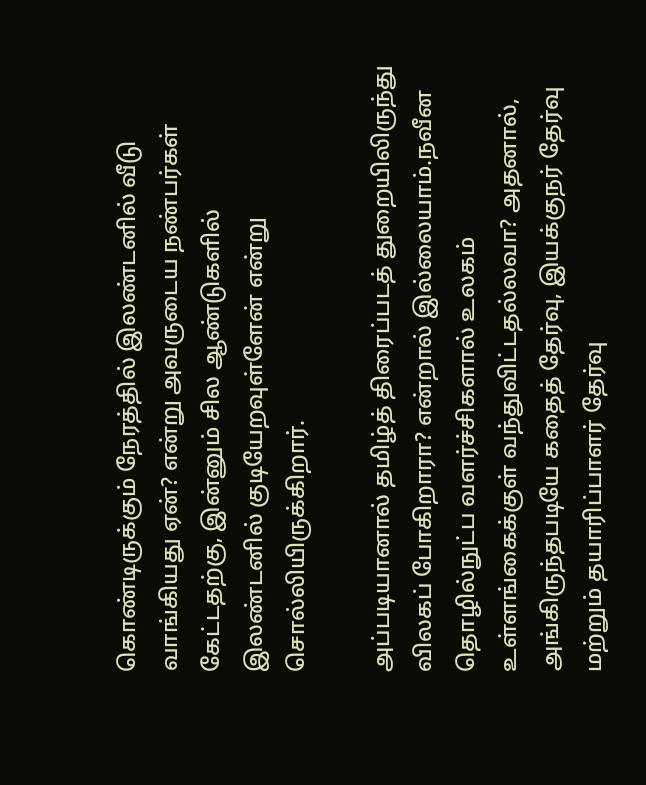கொண்டிருக்கும் நேரத்தில் இலண்டனில் வீடு வாங்கியது ஏன்? என்று அவருடைய நண்பர்கள் கேட்டதற்கு, இன்னும் சில ஆண்டுகளில் இலண்டனில் குடியேறவுள்ளேன் என்று சொல்லியிருக்கிறார்.

அப்படியானால் தமிழ்த் திரைப்படத் துறையிலிருந்து விலகப் போகிறாரா? என்றால் இல்லையாம்.நவீன தொழில்நுட்ப வளர்ச்சிகளால் உலகம் உள்ளங்கைக்குள் வந்துவிட்டதல்லவா? அதனால், அங்கிருந்தபடியே கதைத் தேர்வு, இயக்குநர் தேர்வு மற்றும் தயாரிப்பாளர் தேர்வு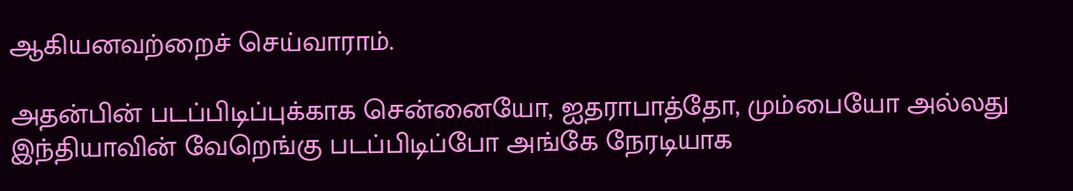ஆகியனவற்றைச் செய்வாராம்.

அதன்பின் படப்பிடிப்புக்காக சென்னையோ, ஐதராபாத்தோ, மும்பையோ அல்லது இந்தியாவின் வேறெங்கு படப்பிடிப்போ அங்கே நேரடியாக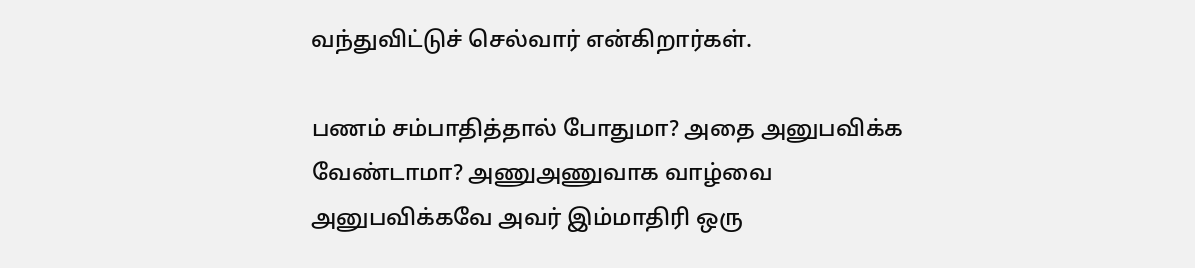வந்துவிட்டுச் செல்வார் என்கிறார்கள்.

பணம் சம்பாதித்தால் போதுமா? அதை அனுபவிக்க வேண்டாமா? அணுஅணுவாக வாழ்வை அனுபவிக்கவே அவர் இம்மாதிரி ஒரு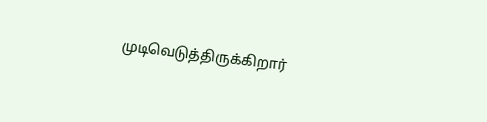முடிவெடுத்திருக்கிறார்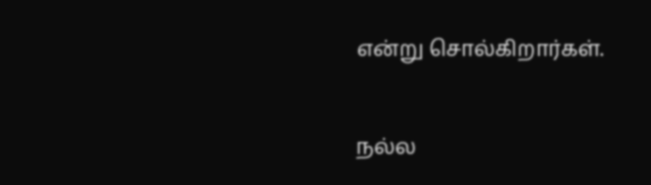என்று சொல்கிறார்கள்.

நல்ல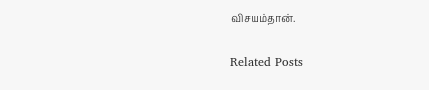விசயம்தான்.

Related Posts